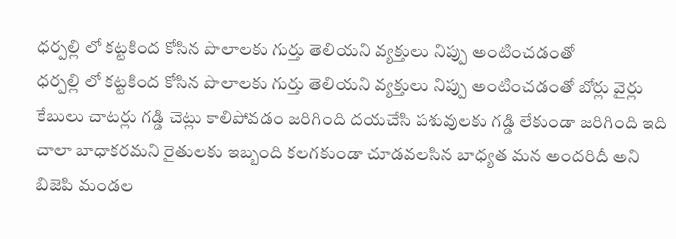ధర్పల్లి లో కట్టకింద కోసిన పొలాలకు గుర్తు తెలియని వ్యక్తులు నిప్పు అంటించడంతో
ధర్పల్లి లో కట్టకింద కోసిన పొలాలకు గుర్తు తెలియని వ్యక్తులు నిప్పు అంటించడంతో బోర్లు వైర్లు కేబులు చాటర్లు గడ్డి చెట్లు కాలిపోవడం జరిగింది దయచేసి పశువులకు గడ్డి లేకుండా జరిగింది ఇది చాలా బాధాకరమని రైతులకు ఇబ్బంది కలగకుండా చూడవలసిన బాధ్యత మన అందరిదీ అని బిజెపి మండల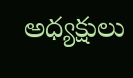అధ్యక్షులు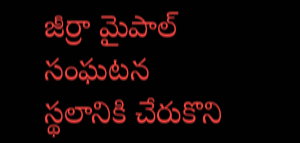జీర్రా మైపాల్ సంఘటన స్థలానికి చేరుకొని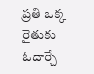ప్రతి ఒక్క రైతుకు ఓదార్చే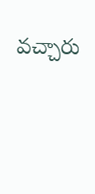వచ్చారు